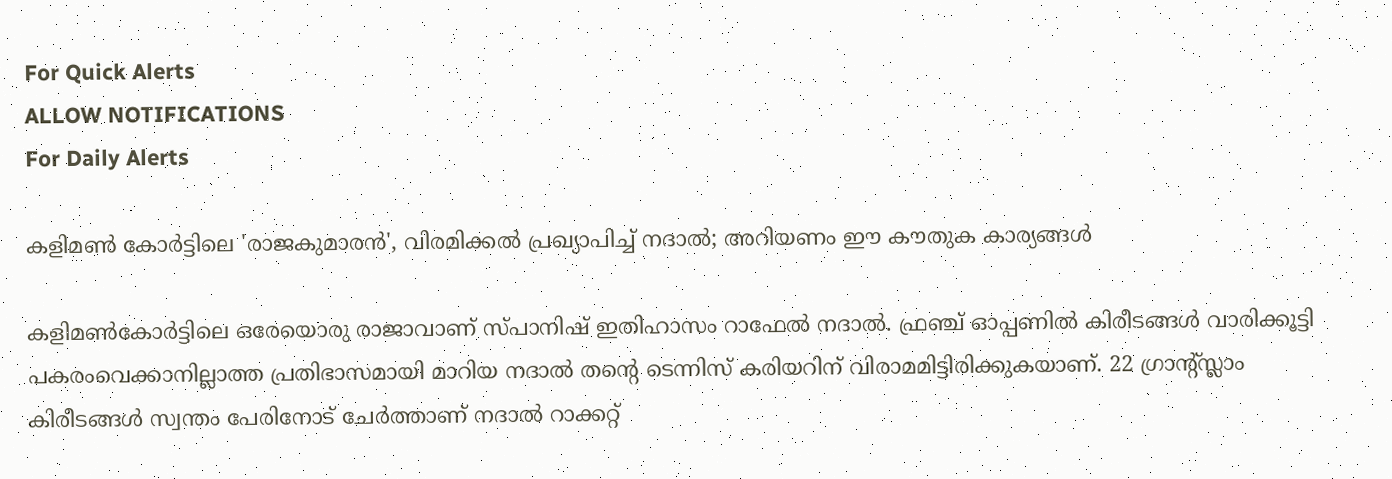For Quick Alerts
ALLOW NOTIFICATIONS
For Daily Alerts

കളിമണ്‍ കോര്‍ട്ടിലെ 'രാജകുമാരന്‍', വിരമിക്കല്‍ പ്രഖ്യാപിച്ച് നദാല്‍; അറിയണം ഈ കൗതുക കാര്യങ്ങള്‍

കളിമണ്‍കോര്‍ട്ടിലെ ഒരേയൊരു രാജാവാണ് സ്പാനിഷ് ഇതിഹാസം റാഫേല്‍ നദാല്‍. ഫ്രഞ്ച് ഓപ്പണില്‍ കിരീടങ്ങള്‍ വാരിക്കൂട്ടി പകരംവെക്കാനില്ലാത്ത പ്രതിഭാസമായി മാറിയ നദാല്‍ തന്റെ ടെന്നിസ് കരിയറിന് വിരാമമിട്ടിരിക്കുകയാണ്. 22 ഗ്രാന്റ്സ്ലാം കിരീടങ്ങള്‍ സ്വന്തം പേരിനോട് ചേര്‍ത്താണ് നദാല്‍ റാക്കറ്റ്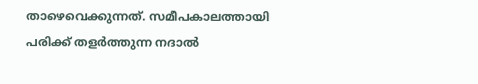താഴെവെക്കുന്നത്. സമീപകാലത്തായി പരിക്ക് തളര്‍ത്തുന്ന നദാല്‍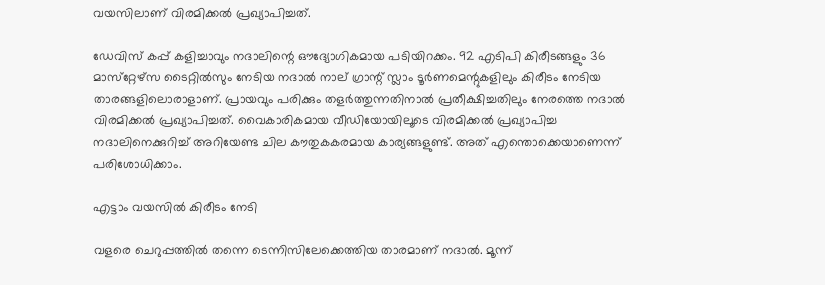വയസിലാണ് വിരമിക്കല്‍ പ്രഖ്യാപിച്ചത്.

ഡേവിസ് കപ്പ് കളിച്ചാവും നദാലിന്റെ ഔദ്യോഗികമായ പടിയിറക്കം. 92 എടിപി കിരീടങ്ങളും 36 മാസ്‌റ്റേഴ്‌സ ടൈറ്റില്‍സും നേടിയ നദാല്‍ നാല് ഗ്രാന്റ് സ്ലാം ടൂര്‍ണമെന്റുകളിലും കിരീടം നേടിയ താരങ്ങളിലൊരാളാണ്. പ്രായവും പരിക്കും തളര്‍ത്തുന്നതിനാല്‍ പ്രതീക്ഷിച്ചതിലും നേരത്തെ നദാല്‍ വിരമിക്കല്‍ പ്രഖ്യാപിച്ചത്. വൈകാരികമായ വീഡിയോയിലൂടെ വിരമിക്കല്‍ പ്രഖ്യാപിച്ച നദാലിനെക്കുറിച്ച് അറിയേണ്ട ചില കൗതുകകരമായ കാര്യങ്ങളുണ്ട്. അത് എന്തൊക്കെയാണെന്ന് പരിശോധിക്കാം.

എട്ടാം വയസില്‍ കിരീടം നേടി

വളരെ ചെറുപ്പത്തില്‍ തന്നെ ടെന്നിസിലേക്കെത്തിയ താരമാണ് നദാല്‍. മൂന്ന്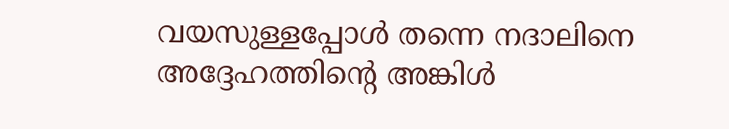വയസുള്ളപ്പോള്‍ തന്നെ നദാലിനെ അദ്ദേഹത്തിന്റെ അങ്കിള്‍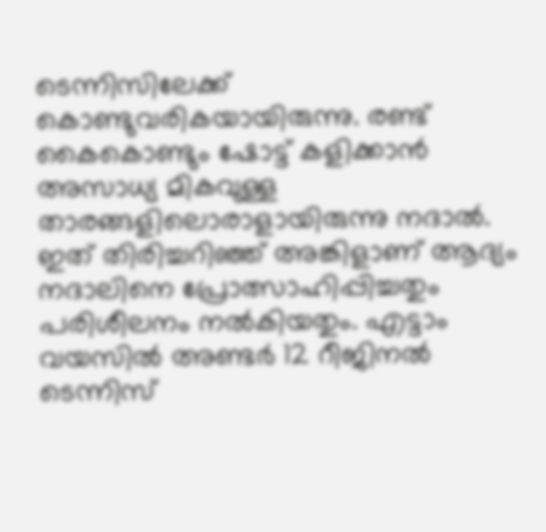ടെന്നിസിലേക്ക് കൊണ്ടുവരികയായിരുന്നു. രണ്ട് കൈകൊണ്ടും ഷോട്ട് കളിക്കാന്‍ അസാധ്യ മികവുള്ള താരങ്ങളിലൊരാളായിരുന്നു നദാല്‍. ഇത് തിരിച്ചറിഞ്ഞ് അങ്കിളാണ് ആദ്യം നദാലിനെ പ്രോത്സാഹിപ്പിച്ചതും പരിശീലനം നല്‍കിയതും. എട്ടാം വയസില്‍ അണ്ടര്‍ 12 റീജിനല്‍ ടെന്നിസ്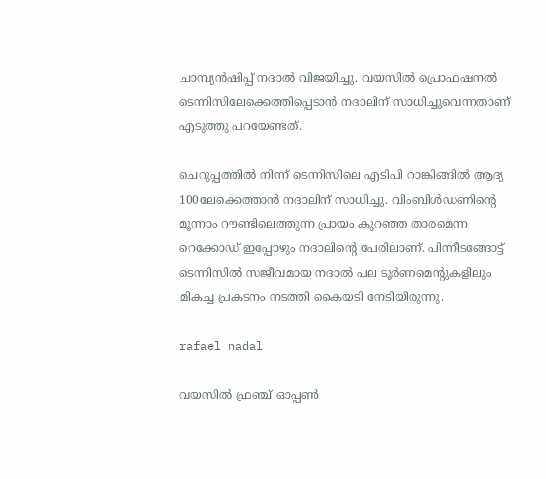ചാമ്പ്യന്‍ഷിപ്പ് നദാല്‍ വിജയിച്ചു. വയസില്‍ പ്രൊഫഷനല്‍ ടെന്നിസിലേക്കെത്തിപ്പെടാന്‍ നദാലിന് സാധിച്ചുവെന്നതാണ് എടുത്തു പറയേണ്ടത്.

ചെറുപ്പത്തില്‍ നിന്ന് ടെന്നിസിലെ എടിപി റാങ്കിങ്ങില്‍ ആദ്യ 100ലേക്കെത്താന്‍ നദാലിന് സാധിച്ചു. വിംബിള്‍ഡണിന്റെ മൂന്നാം റൗണ്ടിലെത്തുന്ന പ്രായം കുറഞ്ഞ താരമെന്ന റെക്കോഡ് ഇപ്പോഴും നദാലിന്റെ പേരിലാണ്. പിന്നീടങ്ങോട്ട് ടെന്നിസില്‍ സജീവമായ നദാല്‍ പല ടൂര്‍ണമെന്റുകളിലും മികച്ച പ്രകടനം നടത്തി കൈയടി നേടിയിരുന്നു.

rafael nadal

വയസില്‍ ഫ്രഞ്ച് ഓപ്പണ്‍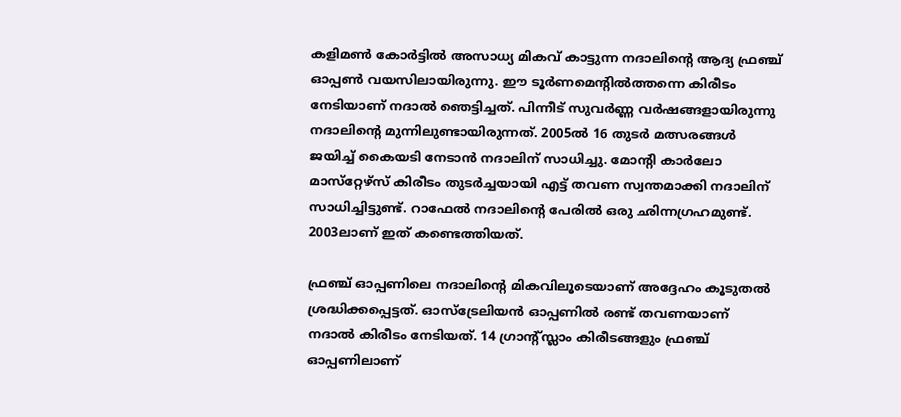കളിമണ്‍ കോര്‍ട്ടില്‍ അസാധ്യ മികവ് കാട്ടുന്ന നദാലിന്റെ ആദ്യ ഫ്രഞ്ച് ഓപ്പണ്‍ വയസിലായിരുന്നു. ഈ ടൂര്‍ണമെന്റില്‍ത്തന്നെ കിരീടം നേടിയാണ് നദാല്‍ ഞെട്ടിച്ചത്. പിന്നീട് സുവര്‍ണ്ണ വര്‍ഷങ്ങളായിരുന്നു നദാലിന്റെ മുന്നിലുണ്ടായിരുന്നത്. 2005ല്‍ 16 തുടര്‍ മത്സരങ്ങള്‍ ജയിച്ച് കൈയടി നേടാന്‍ നദാലിന് സാധിച്ചു. മോന്റി കാര്‍ലോ മാസ്‌റ്റേഴ്‌സ് കിരീടം തുടര്‍ച്ചയായി എട്ട് തവണ സ്വന്തമാക്കി നദാലിന് സാധിച്ചിട്ടുണ്ട്. റാഫേല്‍ നദാലിന്റെ പേരില്‍ ഒരു ഛിന്നഗ്രഹമുണ്ട്. 2003ലാണ് ഇത് കണ്ടെത്തിയത്.

ഫ്രഞ്ച് ഓപ്പണിലെ നദാലിന്റെ മികവിലൂടെയാണ് അദ്ദേഹം കൂടുതല്‍ ശ്രദ്ധിക്കപ്പെട്ടത്. ഓസ്ട്രേലിയന്‍ ഓപ്പണില്‍ രണ്ട് തവണയാണ് നദാല്‍ കിരീടം നേടിയത്. 14 ഗ്രാന്റ്സ്ലാം കിരീടങ്ങളും ഫ്രഞ്ച് ഓപ്പണിലാണ്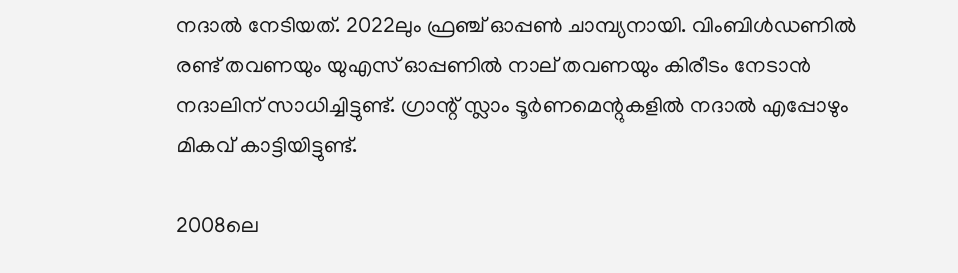നദാല്‍ നേടിയത്. 2022ലും ഫ്രഞ്ച് ഓപ്പണ്‍ ചാമ്പ്യനായി. വിംബിള്‍ഡണില്‍ രണ്ട് തവണയും യുഎസ് ഓപ്പണില്‍ നാല് തവണയും കിരീടം നേടാന്‍ നദാലിന് സാധിച്ചിട്ടുണ്ട്. ഗ്രാന്റ് സ്ലാം ടൂര്‍ണമെന്റുകളില്‍ നദാല്‍ എപ്പോഴും മികവ് കാട്ടിയിട്ടുണ്ട്.

2008ലെ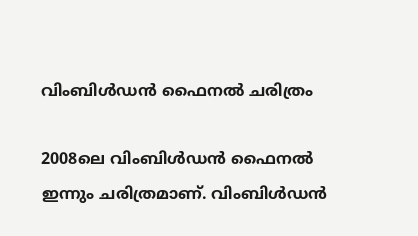വിംബിള്‍ഡന്‍ ഫൈനല്‍ ചരിത്രം

2008ലെ വിംബിള്‍ഡന്‍ ഫൈനല്‍ ഇന്നും ചരിത്രമാണ്. വിംബിള്‍ഡന്‍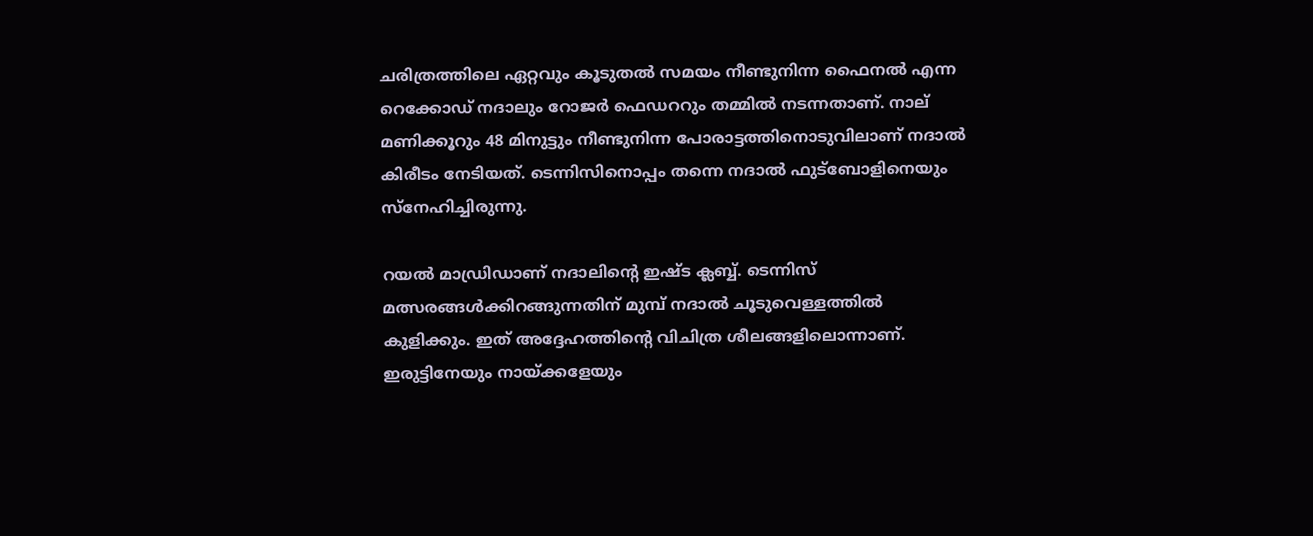ചരിത്രത്തിലെ ഏറ്റവും കൂടുതല്‍ സമയം നീണ്ടുനിന്ന ഫൈനല്‍ എന്ന റെക്കോഡ് നദാലും റോജര്‍ ഫെഡററും തമ്മില്‍ നടന്നതാണ്. നാല് മണിക്കൂറും 48 മിനുട്ടും നീണ്ടുനിന്ന പോരാട്ടത്തിനൊടുവിലാണ് നദാല്‍ കിരീടം നേടിയത്. ടെന്നിസിനൊപ്പം തന്നെ നദാല്‍ ഫുട്‌ബോളിനെയും സ്‌നേഹിച്ചിരുന്നു.

റയല്‍ മാഡ്രിഡാണ് നദാലിന്റെ ഇഷ്ട ക്ലബ്ബ്. ടെന്നിസ് മത്സരങ്ങള്‍ക്കിറങ്ങുന്നതിന് മുമ്പ് നദാല്‍ ചൂടുവെള്ളത്തില്‍ കുളിക്കും. ഇത് അദ്ദേഹത്തിന്റെ വിചിത്ര ശീലങ്ങളിലൊന്നാണ്. ഇരുട്ടിനേയും നായ്ക്കളേയും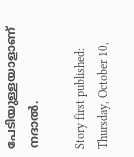പേടിയുള്ളയാളാണ് നദാല്‍.

Story first published: Thursday, October 10,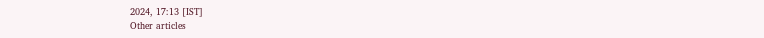2024, 17:13 [IST]
Other articles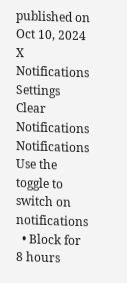published on Oct 10, 2024
X
Notifications
Settings
Clear Notifications
Notifications
Use the toggle to switch on notifications
  • Block for 8 hours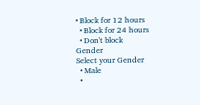• Block for 12 hours
  • Block for 24 hours
  • Don't block
Gender
Select your Gender
  • Male
  •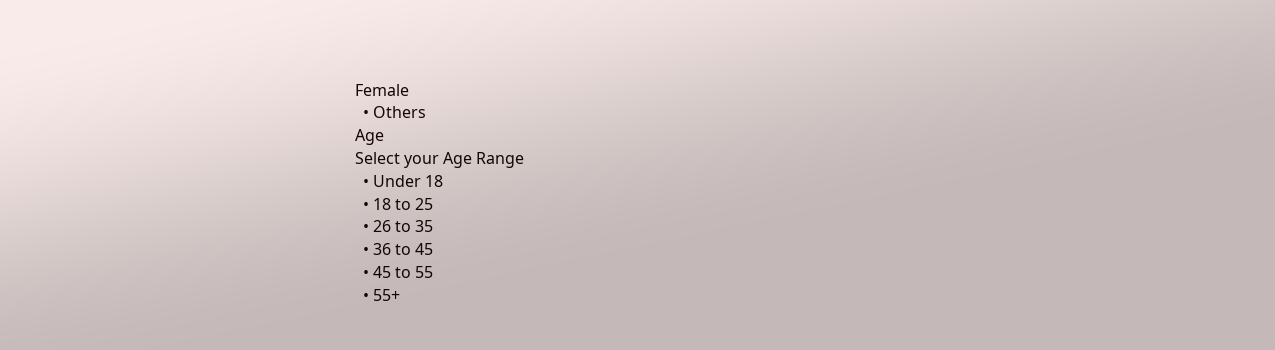Female
  • Others
Age
Select your Age Range
  • Under 18
  • 18 to 25
  • 26 to 35
  • 36 to 45
  • 45 to 55
  • 55+